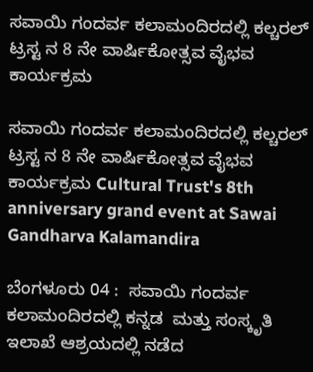ಸವಾಯಿ ಗಂದರ್ವ ಕಲಾಮಂದಿರದಲ್ಲಿ ಕಲ್ಚರಲ್ ಟ್ರಸ್ಟ ನ 8 ನೇ ವಾರ್ಷಿಕೋತ್ಸವ ವೈಭವ ಕಾರ್ಯಕ್ರಮ

ಸವಾಯಿ ಗಂದರ್ವ ಕಲಾಮಂದಿರದಲ್ಲಿ ಕಲ್ಚರಲ್ ಟ್ರಸ್ಟ ನ 8 ನೇ ವಾರ್ಷಿಕೋತ್ಸವ ವೈಭವ ಕಾರ್ಯಕ್ರಮ Cultural Trust's 8th anniversary grand event at Sawai Gandharva Kalamandira

ಬೆಂಗಳೂರು 04 :  ಸವಾಯಿ ಗಂದರ್ವ ಕಲಾಮಂದಿರದಲ್ಲಿ ಕನ್ನಡ  ಮತ್ತು ಸಂಸ್ಕೃತಿ ಇಲಾಖೆ ಆಶ್ರಯದಲ್ಲಿ ನಡೆದ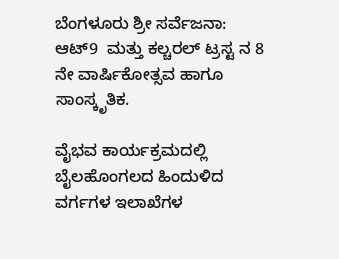ಬೆಂಗಳೂರು ಶ್ರೀ ಸರ್ವೆಜನಾ: ಆಟ್9  ಮತ್ತು ಕಲ್ಚರಲ್ ಟ್ರಸ್ಟ ನ 8 ನೇ ವಾರ್ಷಿಕೋತ್ಸವ ಹಾಗೂ ಸಾಂಸ್ಕೃತಿಕ.

ವೈಭವ ಕಾರ್ಯಕ್ರಮದಲ್ಲಿ ಬೈಲಹೊಂಗಲದ ಹಿಂದುಳಿದ ವರ್ಗಗಳ ಇಲಾಖೆಗಳ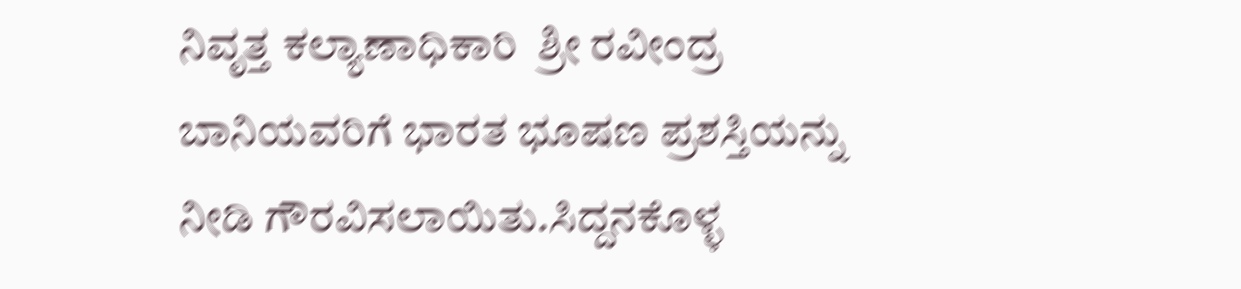ನಿವೃತ್ತ ಕಲ್ಯಾಣಾಧಿಕಾರಿ  ಶ್ರೀ ರವೀಂದ್ರ ಬಾನಿಯವರಿಗೆ ಭಾರತ ಭೂಷಣ ಪ್ರಶಸ್ತಿಯನ್ನು ನೀಡಿ ಗೌರವಿಸಲಾಯಿತು.ಸಿದ್ದನಕೊಳ್ಳ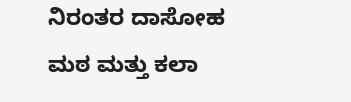ನಿರಂತರ ದಾಸೋಹ ಮಠ ಮತ್ತು ಕಲಾ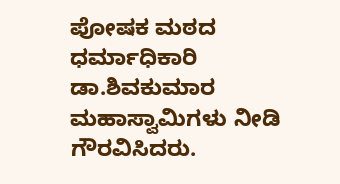ಪೋಷಕ ಮಠದ ಧರ್ಮಾಧಿಕಾರಿ ಡಾ.ಶಿವಕುಮಾರ ಮಹಾಸ್ವಾಮಿಗಳು ನೀಡಿ ಗೌರವಿಸಿದರು.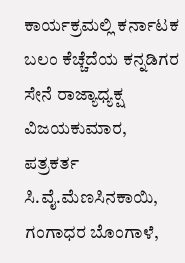ಕಾರ್ಯಕ್ರಮಲ್ಲಿ ಕರ್ನಾಟಕ ಬಲಂ ಕೆಚ್ಚೆದೆಯ ಕನ್ನಡಿಗರ ಸೇನೆ ರಾಜ್ಯಾಧ್ಯಕ್ಷ ವಿಜಯಕುಮಾರ, ಪತ್ರಕರ್ತ ಸಿ.ವೈ.ಮೆಣಸಿನಕಾಯಿ, ಗಂಗಾಧರ ಬೊಂಗಾಳೆ,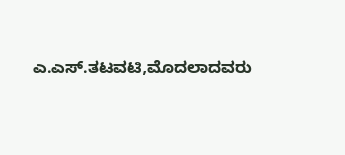ಎ.ಎಸ್‌.ತಟವಟಿ,ಮೊದಲಾದವರು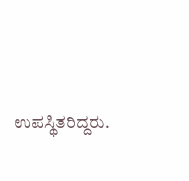ಉಪಸ್ಥಿತರಿದ್ದರು.